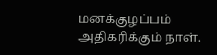மனக்குழப்பம் அதிகரிக்கும் நாள்.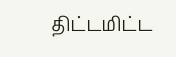திட்டமிட்ட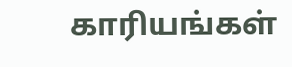காரியங்கள்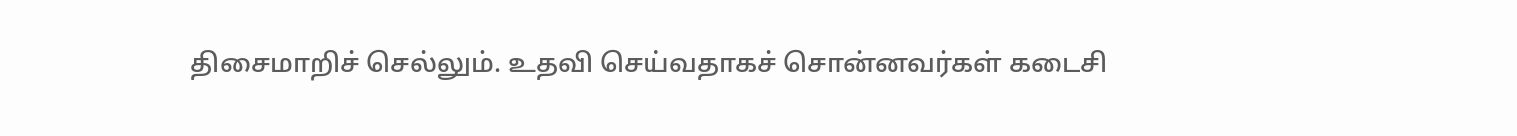திசைமாறிச் செல்லும். உதவி செய்வதாகச் சொன்னவர்கள் கடைசி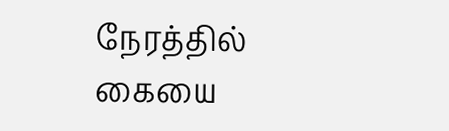நேரத்தில் கையை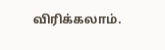விரிக்கலாம்.